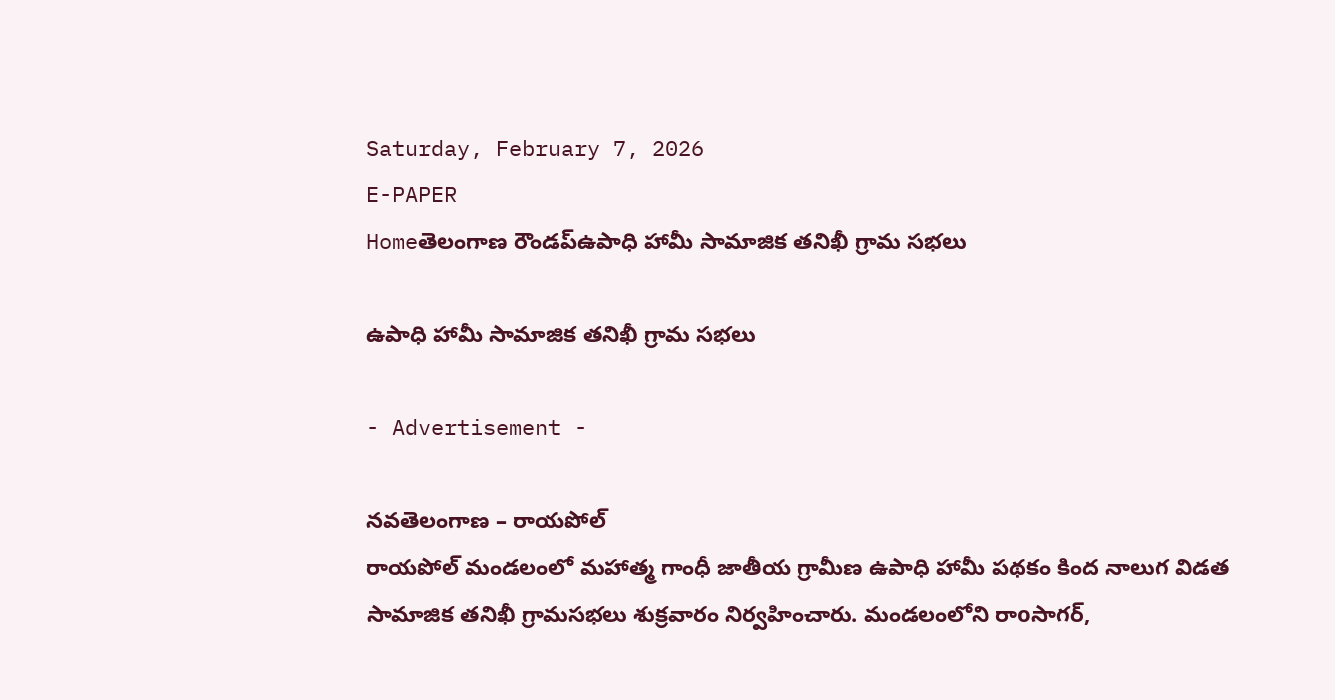Saturday, February 7, 2026
E-PAPER
Homeతెలంగాణ రౌండప్ఉపాధి హామీ సామాజిక తనిఖీ గ్రామ సభలు

ఉపాధి హామీ సామాజిక తనిఖీ గ్రామ సభలు

- Advertisement -

నవతెలంగాణ – రాయపోల్
రాయపోల్ మండలంలో మహాత్మ గాంధీ జాతీయ గ్రామీణ ఉపాధి హామీ పథకం కింద నాలుగ విడత సామాజిక తనిఖీ గ్రామసభలు శుక్రవారం నిర్వహించారు. మండలంలోని రాoసాగర్,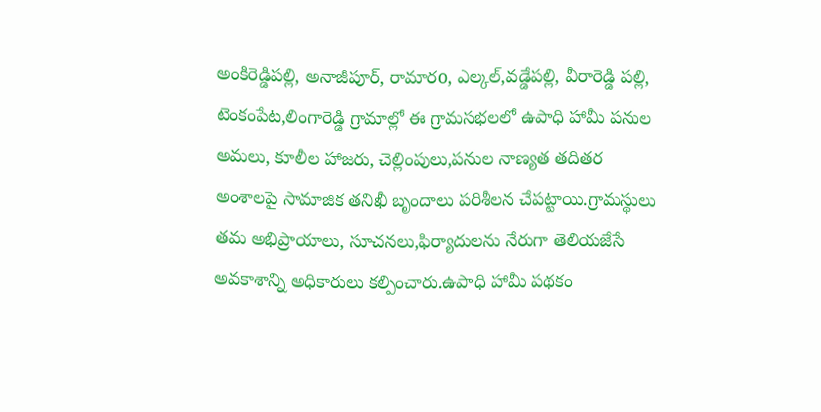అంకిరెడ్డిపల్లి, అనాజీపూర్, రామారo, ఎల్కల్,వడ్డేపల్లి, వీరారెడ్డి పల్లి, టెంకంపేట,లింగారెడ్డి గ్రామాల్లో ఈ గ్రామసభలలో ఉపాధి హామీ పనుల అమలు, కూలీల హాజరు, చెల్లింపులు,పనుల నాణ్యత తదితర అంశాలపై సామాజిక తనిఖీ బృందాలు పరిశీలన చేపట్టాయి.గ్రామస్థులు తమ అభిప్రాయాలు, సూచనలు,ఫిర్యాదులను నేరుగా తెలియజేసే అవకాశాన్ని అధికారులు కల్పించారు.ఉపాధి హామీ పథకం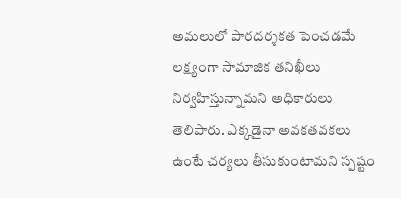అమలులో పారదర్శకత పెంచడమే లక్ష్యంగా సామాజిక తనిఖీలు నిర్వహిస్తున్నామని అధికారులు తెలిపారు. ఎక్కడైనా అవకతవకలు ఉంటే చర్యలు తీసుకుంటామని స్పష్టం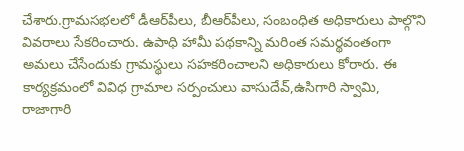చేశారు.గ్రామసభలలో డీఆర్‌పీలు, బీఆర్‌పీలు, సంబంధిత అధికారులు పాల్గొని వివరాలు సేకరించారు. ఉపాధి హామీ పథకాన్ని మరింత సమర్థవంతంగా అమలు చేసేందుకు గ్రామస్థులు సహకరించాలని అధికారులు కోరారు. ఈ కార్యక్రమంలో వివిధ గ్రామాల సర్పంచులు వాసుదేవ్,ఉసిగారి స్వామి, రాజాగారి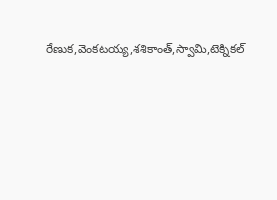రేణుక,వెంకటయ్య,శశికాంత్,స్వామి,టెక్నికల్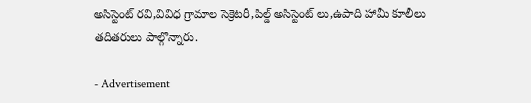అసిస్టెంట్ రవి,వివిధ గ్రామాల సెక్రెటరీ,పిల్డ్ అసిస్టెంట్ లు,ఉపాది హామీ కూలీలు తదితరులు పాల్గొన్నారు.

- Advertisement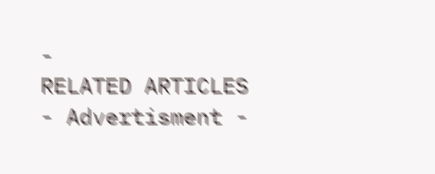-
RELATED ARTICLES
- Advertisment -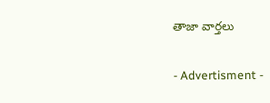తాజా వార్తలు

- Advertisment -